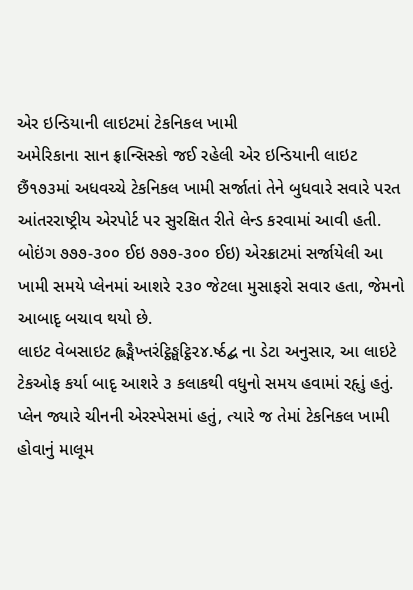એર ઇન્ડિયાની લાઇટમાં ટેકનિકલ ખામી
અમેરિકાના સાન ફ્રાન્સિસ્કો જઈ રહેલી એર ઇન્ડિયાની લાઇટ છૈં૧૭૩માં અધવચ્ચે ટેકનિકલ ખામી સર્જાતાં તેને બુધવારે સવારે પરત આંતરરાષ્ટ્રીય એરપોર્ટ પર સુરક્ષિત રીતે લેન્ડ કરવામાં આવી હતી. બોઇંગ ૭૭૭-૩૦૦ ઈઇ ૭૭૭-૩૦૦ ઈઇ) એરક્રાટમાં સર્જાયેલી આ ખામી સમયે પ્લેનમાં આશરે ૨૩૦ જેટલા મુસાફરો સવાર હતા, જેમનો આબાદૃ બચાવ થયો છે.
લાઇટ વેબસાઇટ હ્લઙ્મૈખ્તરંટ્ઠિઙ્ઘટ્ઠિ૨૪.ર્ષ્ઠદ્બ ના ડેટા અનુસાર, આ લાઇટે ટેકઓફ કર્યા બાદૃ આશરે ૩ કલાકથી વધુનો સમય હવામાં રહૃાું હતું. પ્લેન જ્યારે ચીનની એરસ્પેસમાં હતું, ત્યારે જ તેમાં ટેકનિકલ ખામી હોવાનું માલૂમ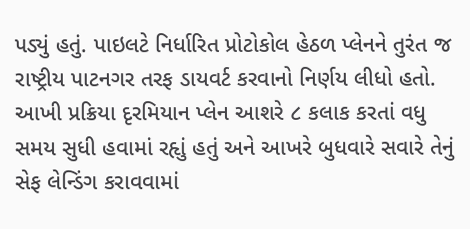પડ્યું હતું. પાઇલટે નિર્ધારિત પ્રોટોકોલ હેઠળ પ્લેનને તુરંત જ રાષ્ટ્રીય પાટનગર તરફ ડાયવર્ટ કરવાનો નિર્ણય લીધો હતો.
આખી પ્રક્રિયા દૃરમિયાન પ્લેન આશરે ૮ કલાક કરતાં વધુ સમય સુધી હવામાં રહૃાું હતું અને આખરે બુધવારે સવારે તેનું સેફ લેન્ડિંગ કરાવવામાં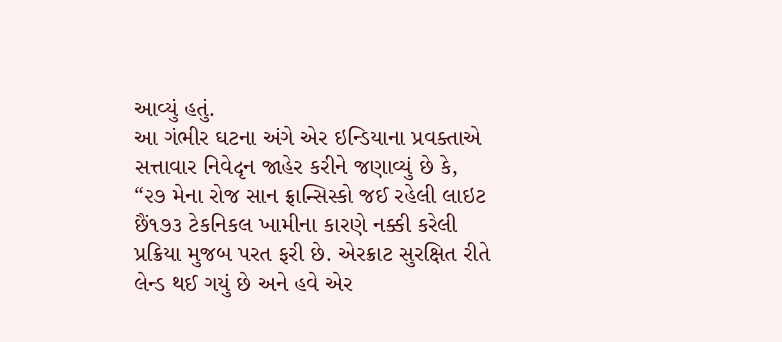આવ્યું હતું.
આ ગંભીર ઘટના અંગે એર ઇન્ડિયાના પ્રવક્તાએ સત્તાવાર નિવેદૃન જાહેર કરીને જણાવ્યું છે કે, “૨૭ મેના રોજ સાન ફ્રાન્સિસ્કો જઈ રહેલી લાઇટ છૈં૧૭૩ ટેકનિકલ ખામીના કારણે નક્કી કરેલી પ્રક્રિયા મુજબ પરત ફરી છે. એરક્રાટ સુરક્ષિત રીતે લેન્ડ થઈ ગયું છે અને હવે એર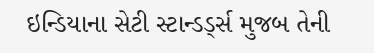ઇન્ડિયાના સેટી સ્ટાન્ડર્ડ્સ મુજબ તેની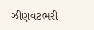ઝીણવટભરી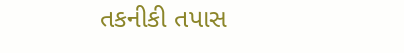તકનીકી તપાસ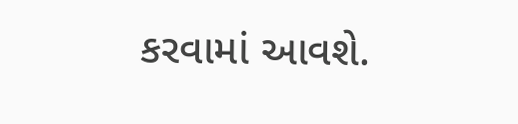કરવામાં આવશે.